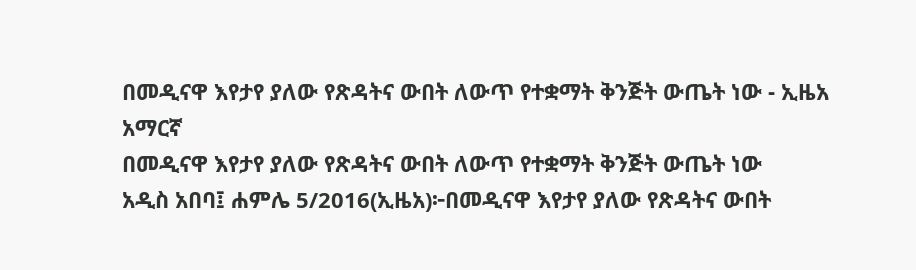በመዲናዋ እየታየ ያለው የጽዳትና ውበት ለውጥ የተቋማት ቅንጅት ውጤት ነው - ኢዜአ አማርኛ
በመዲናዋ እየታየ ያለው የጽዳትና ውበት ለውጥ የተቋማት ቅንጅት ውጤት ነው
አዲስ አበባ፤ ሐምሌ 5/2016(ኢዜአ)፦በመዲናዋ እየታየ ያለው የጽዳትና ውበት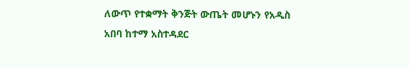ለውጥ የተቋማት ቅንጅት ውጤት መሆኑን የአዲስ አበባ ከተማ አስተዳደር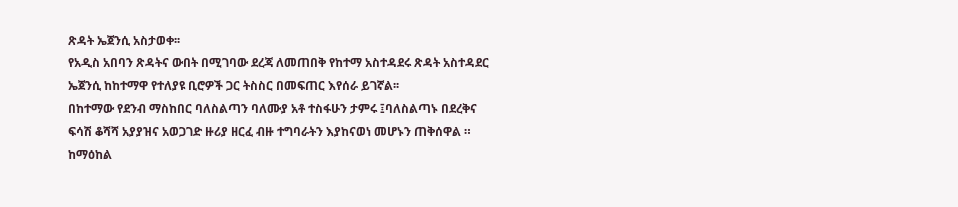ጽዳት ኤጀንሲ አስታወቀ፡፡
የአዲስ አበባን ጽዳትና ውበት በሚገባው ደረጃ ለመጠበቅ የከተማ አስተዳደሩ ጽዳት አስተዳደር ኤጀንሲ ከከተማዋ የተለያዩ ቢሮዎች ጋር ትስስር በመፍጠር እየሰራ ይገኛል፡፡
በከተማው የደንብ ማስከበር ባለስልጣን ባለሙያ አቶ ተስፋሁን ታምሩ ፤ባለስልጣኑ በደረቅና ፍሳሽ ቆሻሻ አያያዝና አወጋገድ ዙሪያ ዘርፈ ብዙ ተግባራትን እያከናወነ መሆኑን ጠቅሰዋል ።
ከማዕከል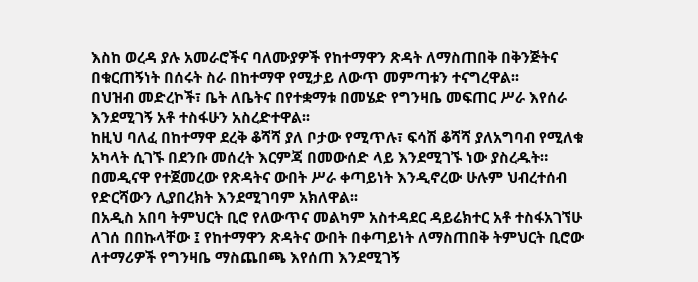እስከ ወረዳ ያሉ አመራሮችና ባለሙያዎች የከተማዋን ጽዳት ለማስጠበቅ በቅንጅትና በቁርጠኝነት በሰሩት ስራ በከተማዋ የሚታይ ለውጥ መምጣቱን ተናግረዋል፡፡
በህዝብ መድረኮች፣ ቤት ለቤትና በየተቋማቱ በመሄድ የግንዛቤ መፍጠር ሥራ እየሰራ እንደሚገኝ አቶ ተስፋሁን አስረድተዋል፡፡
ከዚህ ባለፈ በከተማዋ ደረቅ ቆሻሻ ያለ ቦታው የሚጥሉ፣ ፍሳሽ ቆሻሻ ያለአግባብ የሚለቁ አካላት ሲገኙ በደንቡ መሰረት እርምጃ በመውሰድ ላይ እንደሚገኙ ነው ያስረዱት።
በመዲናዋ የተጀመረው የጽዳትና ውበት ሥራ ቀጣይነት እንዲኖረው ሁሉም ህብረተሰብ የድርሻውን ሊያበረክት እንደሚገባም አክለዋል፡፡
በአዲስ አበባ ትምህርት ቢሮ የለውጥና መልካም አስተዳደር ዳይሬክተር አቶ ተስፋአገኘሁ ለገሰ በበኩላቸው ፤ የከተማዋን ጽዳትና ውበት በቀጣይነት ለማስጠበቅ ትምህርት ቢሮው ለተማሪዎች የግንዛቤ ማስጨበጫ እየሰጠ እንደሚገኝ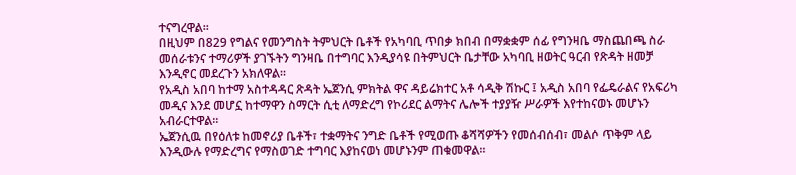ተናግረዋል፡፡
በዚህም በ829 የግልና የመንግስት ትምህርት ቤቶች የአካባቢ ጥበቃ ክበብ በማቋቋም ሰፊ የግንዛቤ ማስጨበጫ ስራ መሰራቱንና ተማሪዎች ያገኙትን ግንዛቤ በተግባር እንዲያሳዩ በትምህርት ቤታቸው አካባቢ ዘወትር ዓርብ የጽዳት ዘመቻ እንዲኖር መደረጉን አክለዋል፡፡
የአዲስ አበባ ከተማ አስተዳዳር ጽዳት ኤጀንሲ ምክትል ዋና ዳይሬክተር አቶ ሳዲቅ ሽኩር ፤ አዲስ አበባ የፌዴራልና የአፍሪካ መዲና እንደ መሆኗ ከተማዋን ስማርት ሲቲ ለማድረግ የኮሪደር ልማትና ሌሎች ተያያዥ ሥራዎች እየተከናወኑ መሆኑን አብራርተዋል፡፡
ኤጀንሲዉ በየዕለቱ ከመኖሪያ ቤቶች፣ ተቋማትና ንግድ ቤቶች የሚወጡ ቆሻሻዎችን የመሰብሰብ፣ መልሶ ጥቅም ላይ እንዲውሉ የማድረግና የማስወገድ ተግባር እያከናወነ መሆኑንም ጠቁመዋል፡፡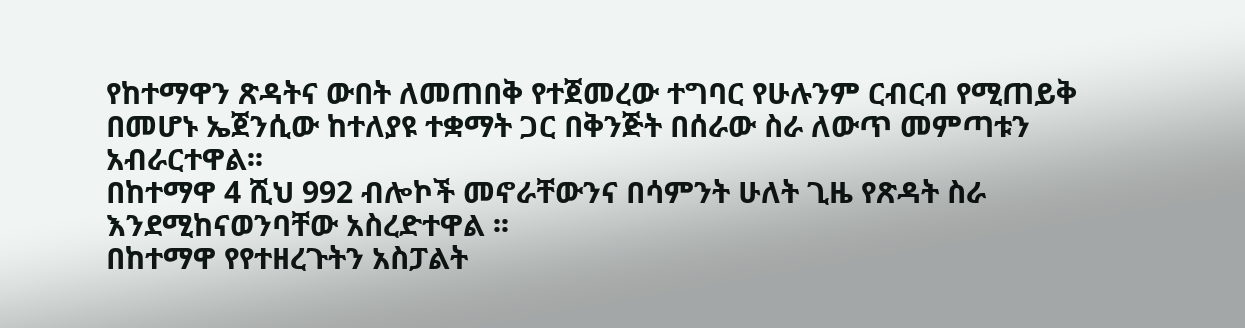የከተማዋን ጽዳትና ውበት ለመጠበቅ የተጀመረው ተግባር የሁሉንም ርብርብ የሚጠይቅ በመሆኑ ኤጀንሲው ከተለያዩ ተቋማት ጋር በቅንጅት በሰራው ስራ ለውጥ መምጣቱን አብራርተዋል፡፡
በከተማዋ 4 ሺህ 992 ብሎኮች መኖራቸውንና በሳምንት ሁለት ጊዜ የጽዳት ስራ እንደሚከናወንባቸው አስረድተዋል ፡፡
በከተማዋ የየተዘረጉትን አስፓልት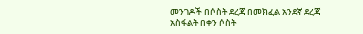መንገዶች በሶስት ደረጃ በመክፈል አንደኛ ደረጃ አስፋልት በቀን ሶስት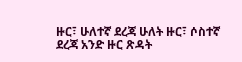ዙር፣ ሁለተኛ ደረጃ ሁለት ዙር፣ ሶስተኛ ደረጃ አንድ ዙር ጽዳት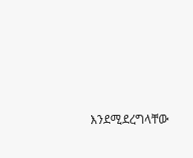እንደሚደረግላቸው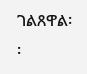ገልጸዋል፡፡